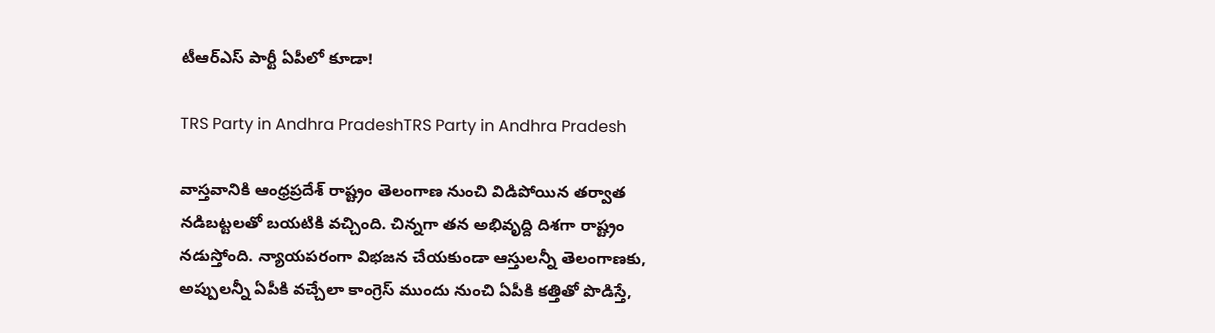టీఆర్‌ఎస్‌ పార్టీ ఏపీలో కూడా!

TRS Party in Andhra PradeshTRS Party in Andhra Pradesh

వాస్తవానికి ఆంధ్రప్రదేశ్‌ రాష్ట్రం తెలంగాణ నుంచి విడిపోయిన తర్వాత నడిబట్టలతో బయటికి వచ్చింది. చిన్నగా తన అభివృద్ది దిశగా రాష్ట్రం నడుస్తోంది. న్యాయపరంగా విభజన చేయకుండా ఆస్తులన్నీ తెలంగాణకు, అప్పులన్నీ ఏపీకి వచ్చేలా కాంగ్రెస్‌ ముందు నుంచి ఏపీకి కత్తితో పొడిస్తే,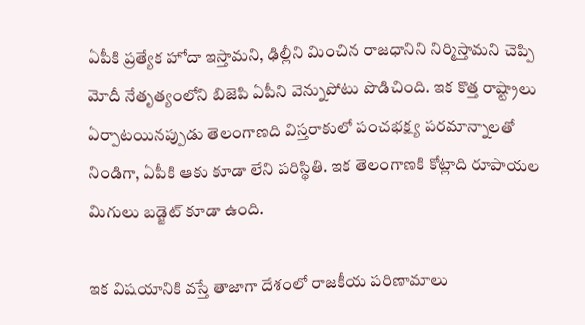ఏపీకి ప్రత్యేక హోదా ఇస్తామని, ఢిల్లీని మించిన రాజధానిని నిర్మిస్తామని చెప్పి మోదీ నేతృత్యంలోని బిజెపి ఏపీని వెన్నుపోటు పొడిచింది. ఇక కొత్త రాష్ట్రాలు ఏర్పాటయినప్పుడు తెలంగాణది విస్తరాకులో పంచభక్ష్య పరమాన్నాలతో నిండిగా, ఏపీకి ఆకు కూడా లేని పరిస్థితి. ఇక తెలంగాణకి కోట్లాది రూపాయల మిగులు బడ్జెట్‌ కూడా ఉంది.

ఇక విషయానికి వస్తే తాజాగా దేశంలో రాజకీయ పరిణామాలు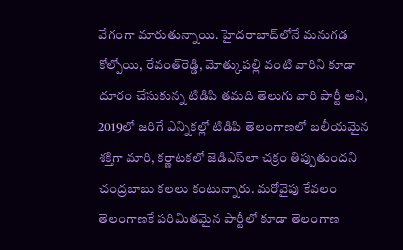వేగంగా మారుతున్నాయి. హైదరాబాద్‌లోనే మనుగడ కోల్పోయి, రేవంత్‌రెడ్డి, మోత్కుపల్లి వంటి వారిని కూడా దూరం చేసుకున్న టిడిపి తమది తెలుగు వారి పార్టీ అని, 2019లో జరిగే ఎన్నికల్లో టిడిపి తెలంగాణలో బలీయమైన శక్తిగా మారి, కర్ణాటకలో జెడిఎస్‌లా చక్రం తిప్పుతుందని చంద్రబాబు కలలు కంటున్నారు. మరోవైపు కేవలం తెలంగాణకే పరిమితమైన పార్టీలో కూడా తెలంగాణ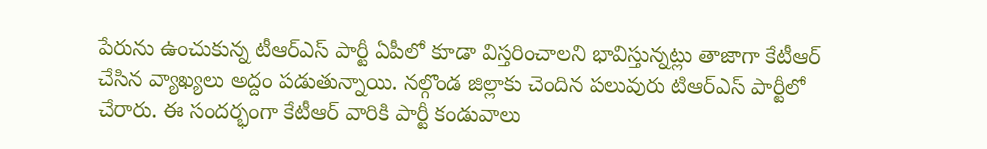పేరును ఉంచుకున్న టీఆర్‌ఎస్‌ పార్టీ ఏపీలో కూడా విస్తరించాలని భావిస్తున్నట్లు తాజాగా కేటీఆర్‌ చేసిన వ్యాఖ్యలు అద్దం పడుతున్నాయి. నల్గొండ జిల్లాకు చెందిన పలువురు టిఆర్‌ఎస్‌ పార్టీలో చేరారు. ఈ సందర్భంగా కేటీఆర్‌ వారికి పార్టీ కండువాలు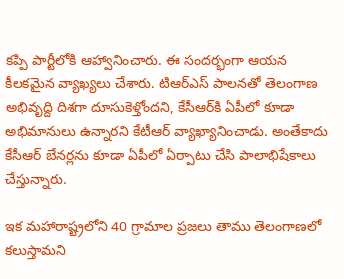కప్పి పార్టీలోకి ఆహ్వానించారు. ఈ సందర్భంగా ఆయన కీలకమైన వ్యాఖ్యలు చేశారు. టిఆర్‌ఎస్‌ పాలనతో తెలంగాణ అభివృద్ది దిశగా దూసుకెళ్తోందని, కేసీఆర్‌కి ఏపీలో కూడా అభిమానులు ఉన్నారని కేటీఆర్‌ వ్యాఖ్యానించాడు. అంతేకాదు కేసీఆర్‌ బేనర్లను కూడా ఏపీలో ఏర్పాటు చేసి పాలాభిషేకాలు చేస్తున్నారు.

ఇక మహారాష్ట్రలోని 40 గ్రామాల ప్రజలు తాము తెలంగాణలో కలుస్తామని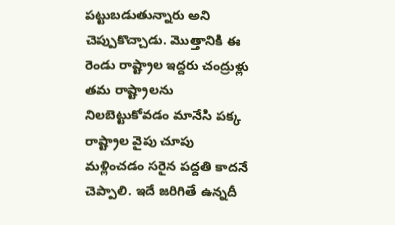పట్టుబడుతున్నారు అని చెప్పుకొచ్చాడు. మొత్తానికి ఈ రెండు రాష్ట్రాల ఇద్దరు చంద్రుళ్లు తమ రాష్ట్రాలను నిలబెట్టుకోవడం మానేసి పక్క రాష్ట్రాల వైపు చూపు మళ్లించడం సరైన పద్దతి కాదనే చెప్పాలి. ఇదే జరిగితే ఉన్నదీ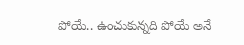పోయే.. ఉంచుకున్నది పోయే అనే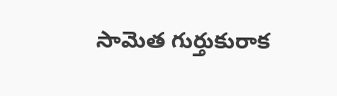సామెత గుర్తుకురాక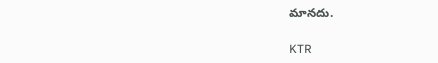మానదు.

KTR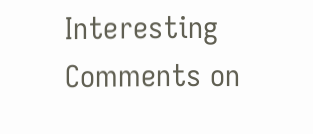Interesting Comments on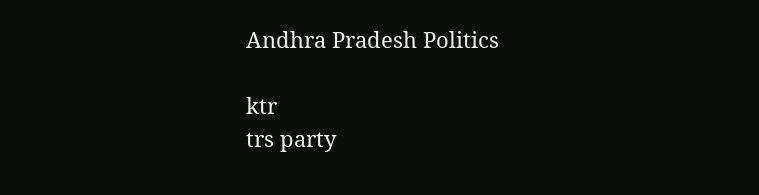Andhra Pradesh Politics

ktr
trs party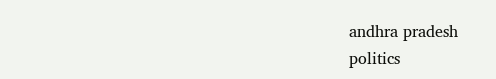andhra pradesh
politics